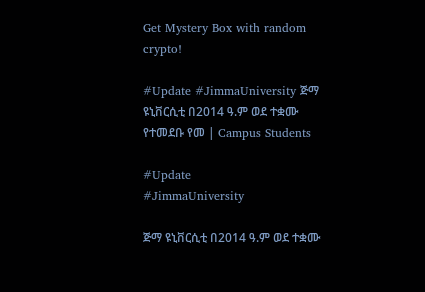Get Mystery Box with random crypto!

#Update #JimmaUniversity ጅማ ዩኒቨርሲቲ በ2014 ዓ.ም ወደ ተቋሙ የተመደቡ የመ | Campus Students

#Update
#JimmaUniversity

ጅማ ዩኒቨርሲቲ በ2014 ዓ.ም ወደ ተቋሙ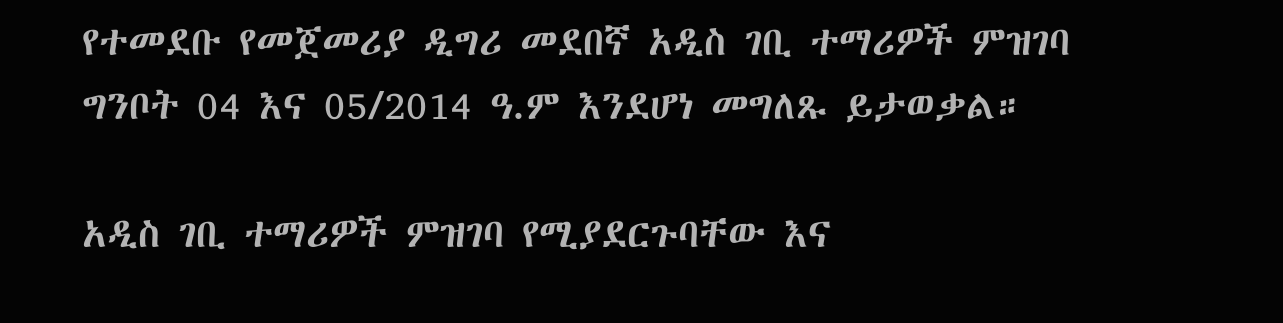የተመደቡ የመጀመሪያ ዲግሪ መደበኛ አዲስ ገቢ ተማሪዎች ምዝገባ ግንቦት 04 እና 05/2014 ዓ.ም እንደሆነ መግለጹ ይታወቃል።

አዲስ ገቢ ተማሪዎች ምዝገባ የሚያደርጉባቸው እና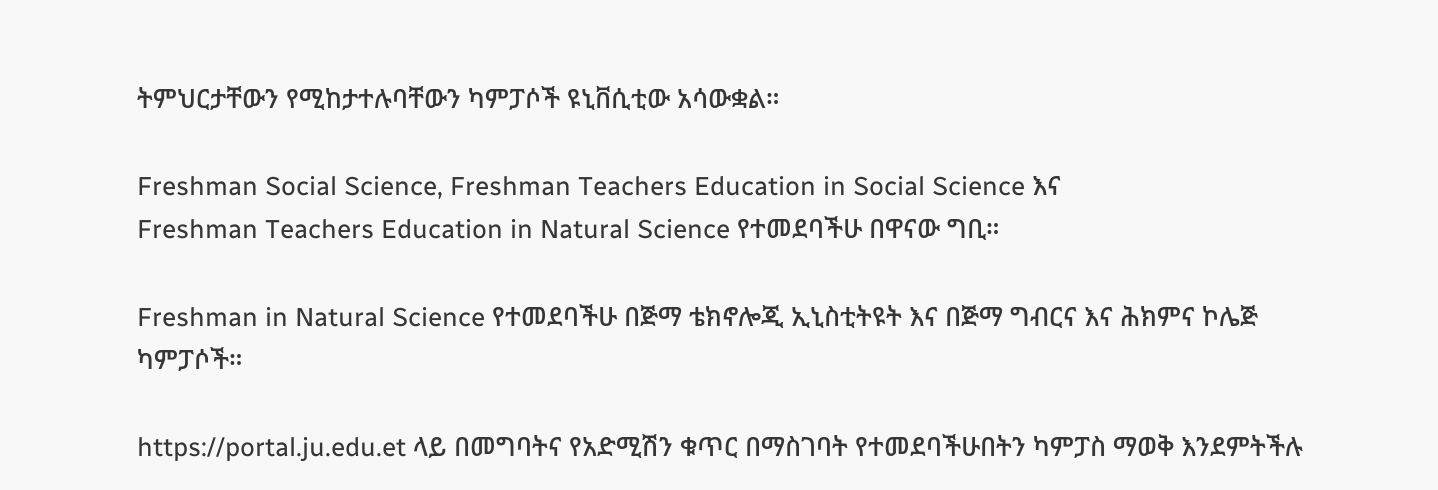ትምህርታቸውን የሚከታተሉባቸውን ካምፓሶች ዩኒቨሲቲው አሳውቋል።

Freshman Social Science, Freshman Teachers Education in Social Science እና
Freshman Teachers Education in Natural Science የተመደባችሁ በዋናው ግቢ።

Freshman in Natural Science የተመደባችሁ በጅማ ቴክኖሎጂ ኢኒስቲትዩት እና በጅማ ግብርና እና ሕክምና ኮሌጅ ካምፓሶች።

https://portal.ju.edu.et ላይ በመግባትና የአድሚሽን ቁጥር በማስገባት የተመደባችሁበትን ካምፓስ ማወቅ እንደምትችሉ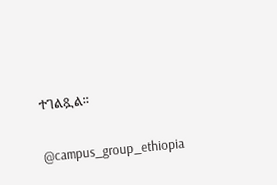ተገልጿል።

@campus_group_ethiopia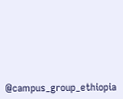@campus_group_ethiopia